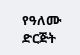የዓለሙ ድርጅት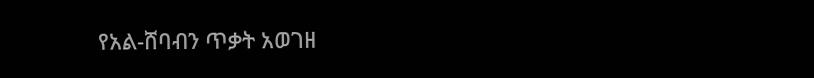የአል-ሸባብን ጥቃት አወገዘ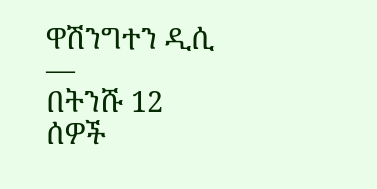ዋሽንግተን ዲሲ —
በትንሹ 12 ሰዎች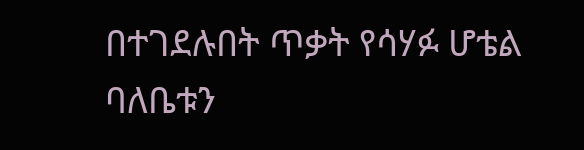በተገደሉበት ጥቃት የሳሃፉ ሆቴል ባለቤቱን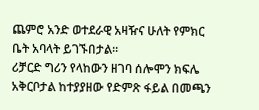ጨምሮ አንድ ወተደራዊ አዛዥና ሁለት የምክር ቤት አባላት ይገኙበታል።
ሪቻርድ ግሪን የላከውን ዘገባ ሰሎሞን ክፍሌ አቅርቦታል ከተያያዘው የድምጽ ፋይል በመጫን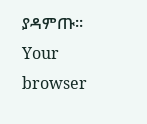ያዳምጡ።
Your browser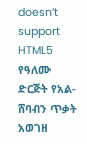doesn’t support HTML5
የዓለሙ ድርጅት የአል-ሸባብን ጥቃት አወገዘ